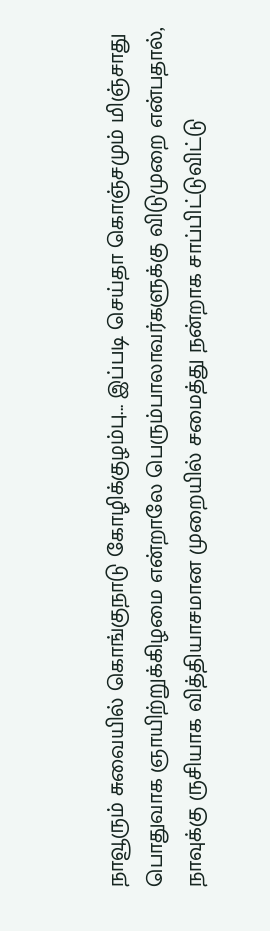நாவூரும் சுவையில் கொங்குநாடு கோழிக்குழம்பு... இப்படி செய்தா கொஞ்சமும் மிஞ்சாது
பொதுவாக ஞாயிற்றுக்கிழமை என்றாலே பெரும்பாலாவர்களுக்கு விடுமுறை என்பதால், நாவுக்கு ருசியாக வித்தியாசமான முறையில் சமைத்து நன்றாக சாப்பிட்டுவிட்டு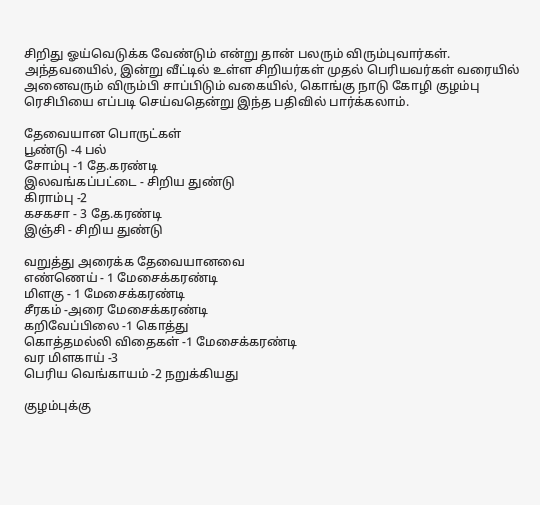சிறிது ஓய்வெடுக்க வேண்டும் என்று தான் பலரும் விரும்புவார்கள்.
அந்தவயைில், இன்று வீட்டில் உள்ள சிறியர்கள் முதல் பெரியவர்கள் வரையில் அனைவரும் விரும்பி சாப்பிடும் வகையில், கொங்கு நாடு கோழி குழம்பு ரெசிபியை எப்படி செய்வதென்று இந்த பதிவில் பார்க்கலாம்.

தேவையான பொருட்கள்
பூண்டு -4 பல்
சோம்பு -1 தே.கரண்டி
இலவங்கப்பட்டை - சிறிய துண்டு
கிராம்பு -2
கசகசா - 3 தே.கரண்டி
இஞ்சி - சிறிய துண்டு

வறுத்து அரைக்க தேவையானவை
எண்ணெய் - 1 மேசைக்கரண்டி
மிளகு - 1 மேசைக்கரண்டி
சீரகம் -அரை மேசைக்கரண்டி
கறிவேப்பிலை -1 கொத்து
கொத்தமல்லி விதைகள் -1 மேசைக்கரண்டி
வர மிளகாய் -3
பெரிய வெங்காயம் -2 நறுக்கியது

குழம்புக்கு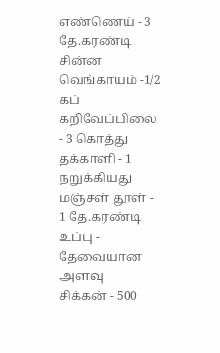எண்ணெய் - 3 தே.கரண்டி
சின்ன வெங்காயம் -1/2 கப்
கறிவேப்பிலை - 3 கொத்து
தக்காளி - 1 நறுக்கியது
மஞ்சள் தூள் - 1 தே.கரண்டி
உப்பு - தேவையான அளவு
சிக்கன் - 500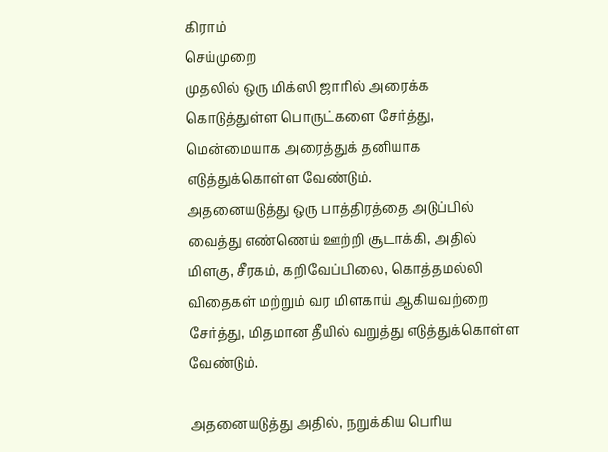கிராம்
செய்முறை
முதலில் ஒரு மிக்ஸி ஜாரில் அரைக்க கொடுத்துள்ள பொருட்களை சேர்த்து, மென்மையாக அரைத்துக் தனியாக எடுத்துக்கொள்ள வேண்டும்.
அதனையடுத்து ஒரு பாத்திரத்தை அடுப்பில் வைத்து எண்ணெய் ஊற்றி சூடாக்கி, அதில் மிளகு, சீரகம், கறிவேப்பிலை, கொத்தமல்லி விதைகள் மற்றும் வர மிளகாய் ஆகியவற்றை சேர்த்து, மிதமான தீயில் வறுத்து எடுத்துக்கொள்ள வேண்டும்.

அதனையடுத்து அதில், நறுக்கிய பெரிய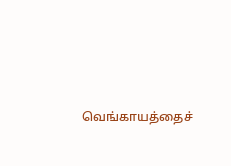வெங்காயத்தைச்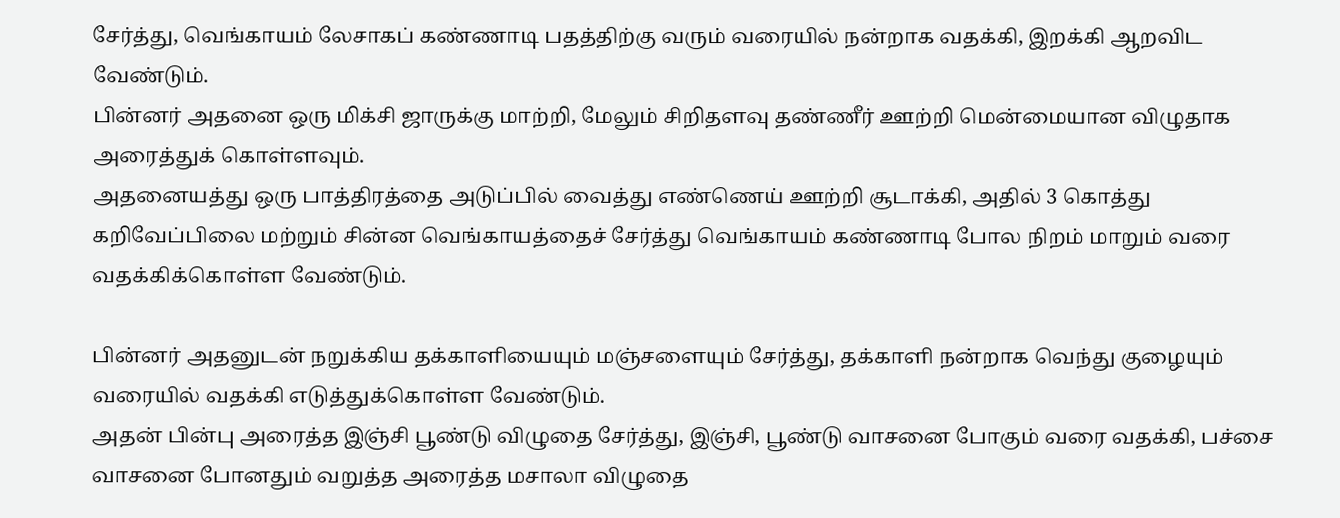சேர்த்து, வெங்காயம் லேசாகப் கண்ணாடி பதத்திற்கு வரும் வரையில் நன்றாக வதக்கி, இறக்கி ஆறவிட வேண்டும்.
பின்னர் அதனை ஒரு மிக்சி ஜாருக்கு மாற்றி, மேலும் சிறிதளவு தண்ணீர் ஊற்றி மென்மையான விழுதாக அரைத்துக் கொள்ளவும்.
அதனையத்து ஒரு பாத்திரத்தை அடுப்பில் வைத்து எண்ணெய் ஊற்றி சூடாக்கி, அதில் 3 கொத்து கறிவேப்பிலை மற்றும் சின்ன வெங்காயத்தைச் சேர்த்து வெங்காயம் கண்ணாடி போல நிறம் மாறும் வரை வதக்கிக்கொள்ள வேண்டும்.

பின்னர் அதனுடன் நறுக்கிய தக்காளியையும் மஞ்சளையும் சேர்த்து, தக்காளி நன்றாக வெந்து குழையும் வரையில் வதக்கி எடுத்துக்கொள்ள வேண்டும்.
அதன் பின்பு அரைத்த இஞ்சி பூண்டு விழுதை சேர்த்து, இஞ்சி, பூண்டு வாசனை போகும் வரை வதக்கி, பச்சை வாசனை போனதும் வறுத்த அரைத்த மசாலா விழுதை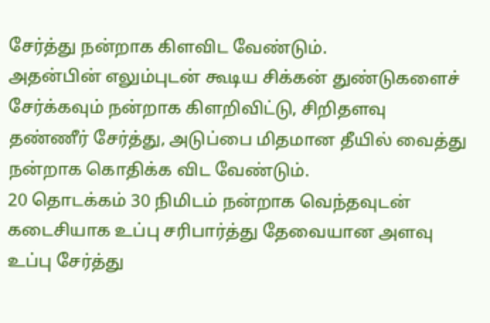சேர்த்து நன்றாக கிளவிட வேண்டும்.
அதன்பின் எலும்புடன் கூடிய சிக்கன் துண்டுகளைச் சேர்க்கவும் நன்றாக கிளறிவிட்டு, சிறிதளவு தண்ணீர் சேர்த்து, அடுப்பை மிதமான தீயில் வைத்து நன்றாக கொதிக்க விட வேண்டும்.
20 தொடக்கம் 30 நிமிடம் நன்றாக வெந்தவுடன் கடைசியாக உப்பு சரிபார்த்து தேவையான அளவு உப்பு சேர்த்து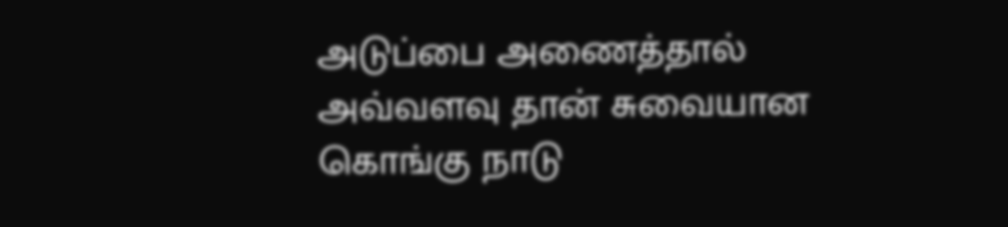அடுப்பை அணைத்தால் அவ்வளவு தான் சுவையான கொங்கு நாடு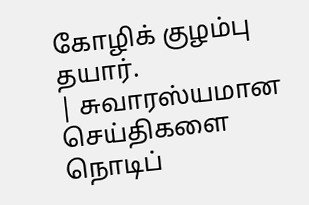கோழிக் குழம்பு தயார்.
| சுவாரஸ்யமான செய்திகளை நொடிப்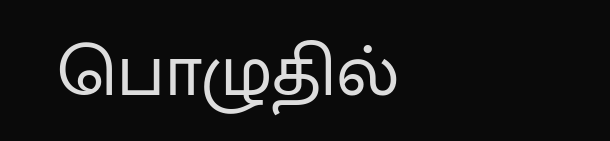பொழுதில்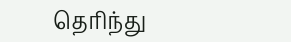தெரிந்து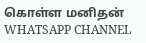கொள்ள மனிதன் WHATSAPP CHANNEL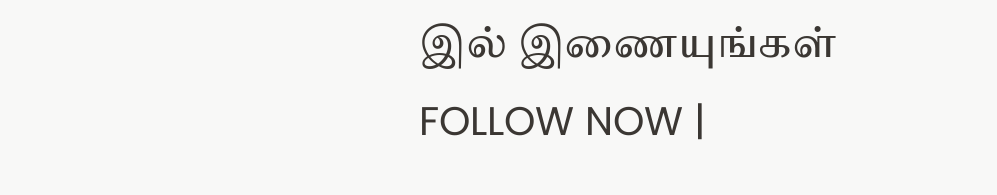இல் இணையுங்கள் FOLLOW NOW |